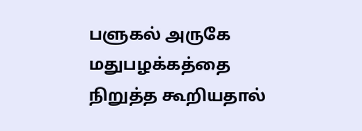பளுகல் அருகே மதுபழக்கத்தை நிறுத்த கூறியதால்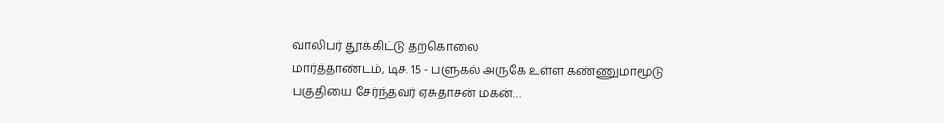வாலிபர் தூக்கிட்டு தற்கொலை
மார்த்தாண்டம், டிச. 15 - பளுகல் அருகே உள்ள கண்ணுமாமூடு பகுதியை சேர்ந்தவர் ஏசுதாசன் மகன்…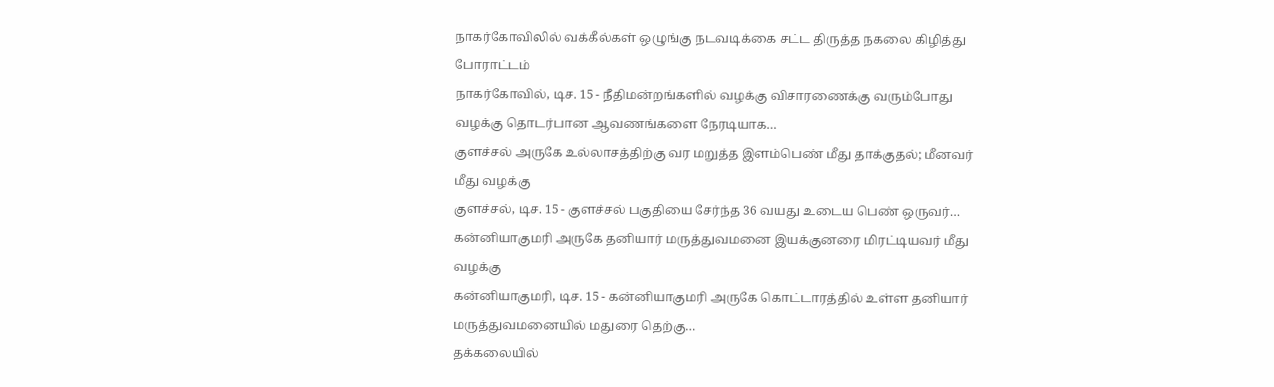நாகர்கோவிலில் வக்கீல்கள் ஒழுங்கு நடவடிக்கை சட்ட திருத்த நகலை கிழித்து போராட்டம்
நாகர்கோவில், டிச. 15 - நீதிமன்றங்களில் வழக்கு விசாரணைக்கு வரும்போது வழக்கு தொடர்பான ஆவணங்களை நேரடியாக…
குளச்சல் அருகே உல்லாசத்திற்கு வர மறுத்த இளம்பெண் மீது தாக்குதல்; மீனவர் மீது வழக்கு
குளச்சல், டிச. 15 - குளச்சல் பகுதியை சேர்ந்த 36 வயது உடைய பெண் ஒருவர்…
கன்னியாகுமரி அருகே தனியார் மருத்துவமனை இயக்குனரை மிரட்டியவர் மீது வழக்கு
கன்னியாகுமரி, டிச. 15 - கன்னியாகுமரி அருகே கொட்டாரத்தில் உள்ள தனியார் மருத்துவமனையில் மதுரை தெற்கு…
தக்கலையில்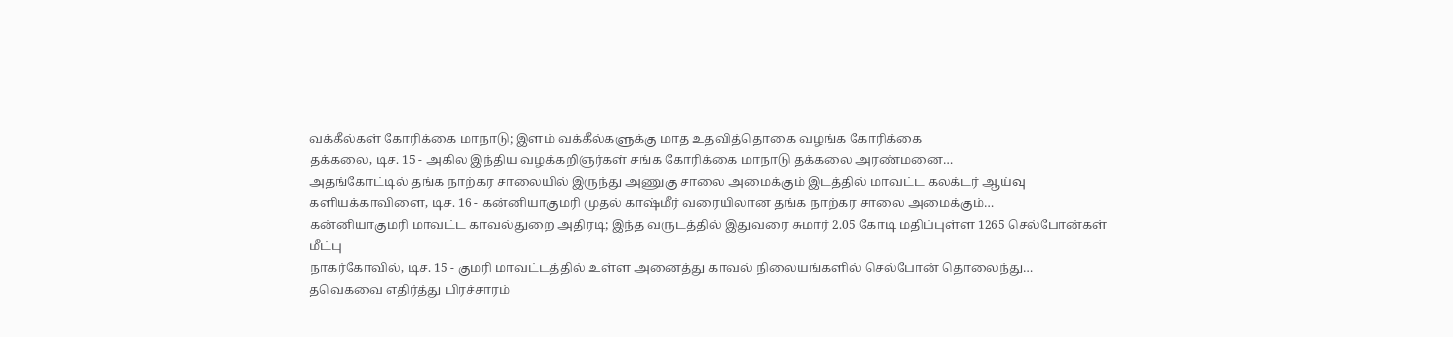வக்கீல்கள் கோரிக்கை மாநாடு; இளம் வக்கீல்களுக்கு மாத உதவித்தொகை வழங்க கோரிக்கை
தக்கலை, டிச. 15 - அகில இந்திய வழக்கறிஞர்கள் சங்க கோரிக்கை மாநாடு தக்கலை அரண்மனை…
அதங்கோட்டில் தங்க நாற்கர சாலையில் இருந்து அணுகு சாலை அமைக்கும் இடத்தில் மாவட்ட கலக்டர் ஆய்வு
களியக்காவிளை, டிச. 16 - கன்னியாகுமரி முதல் காஷ்மீர் வரையிலான தங்க நாற்கர சாலை அமைக்கும்…
கன்னியாகுமரி மாவட்ட காவல்துறை அதிரடி; இந்த வருடத்தில் இதுவரை சுமார் 2.05 கோடி மதிப்புள்ள 1265 செல்போன்கள் மீட்பு
நாகர்கோவில், டிச. 15 - குமரி மாவட்டத்தில் உள்ள அனைத்து காவல் நிலையங்களில் செல்போன் தொலைந்து…
தவெகவை எதிர்த்து பிரச்சாரம்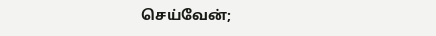செய்வேன்;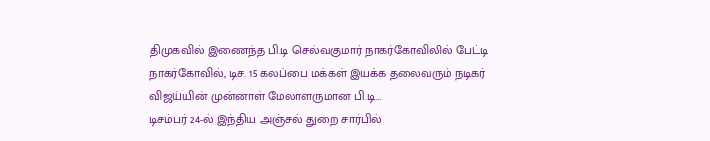திமுகவில் இணைந்த பி.டி செல்வகுமார் நாகர்கோவிலில் பேட்டி
நாகர்கோவில், டிச. 15 கலப்பை மக்கள் இயக்க தலைவரும் நடிகர் விஜய்யின் முன்னாள் மேலாளருமான பி.டி…
டிசம்பர் 24-ல் இந்திய அஞ்சல் துறை சார்பில்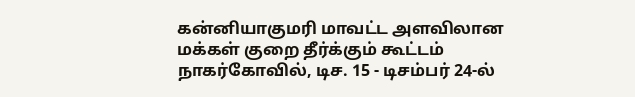கன்னியாகுமரி மாவட்ட அளவிலான மக்கள் குறை தீர்க்கும் கூட்டம்
நாகர்கோவில், டிச. 15 - டிசம்பர் 24-ல்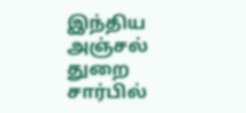இந்திய அஞ்சல் துறை சார்பில்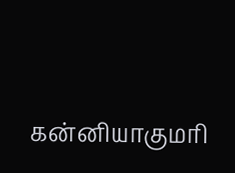கன்னியாகுமரி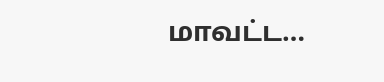மாவட்ட…